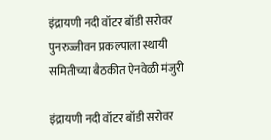इंद्रायणी नदी वॉटर बॉडी सरोवर पुनरुज्जीवन प्रकल्पाला स्थायी समितीच्या बैठकीत ऐनवेळी मंजुरी

इंद्रायणी नदी वॉटर बॉडी सरोवर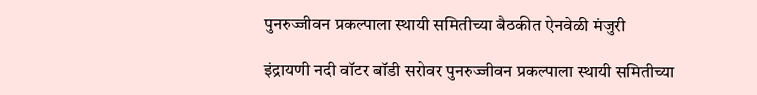पुनरुज्जीवन प्रकल्पाला स्थायी समितीच्या बैठकीत ऐनवेळी मंजुरी

इंद्रायणी नदी वॉटर बॉडी सरोवर पुनरुज्जीवन प्रकल्पाला स्थायी समितीच्या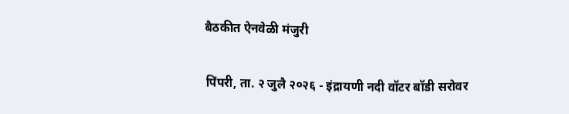बैठकीत ऐनवेळी मंजुरी

पिंपरी, ता. २ जुलै २०२६ - इंद्रायणी नदी वॉटर बॉडी सरोवर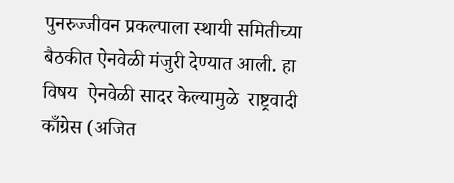पुनरुज्जीवन प्रकल्पाला स्थायी समितीच्या बैठकीत ऐनवेळी मंजुरी देण्यात आली. हा विषय  ऐनवेळी सादर केल्यामुळे  राष्ट्रवादी काँग्रेस (अजित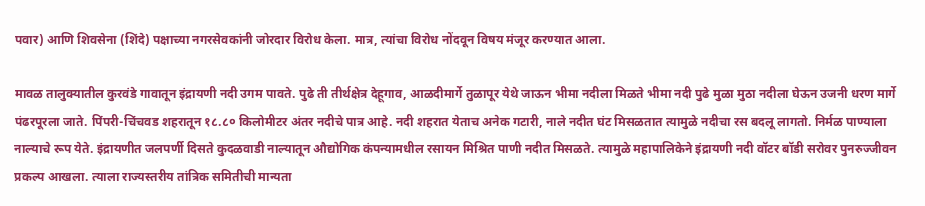पवार) आणि शिवसेना (शिंदे) पक्षाच्या नगरसेवकांनी जोरदार विरोध केला. मात्र, त्यांचा विरोध नोंदवून विषय मंजूर करण्यात आला.

मावळ तालुक्यातील कुरवंडे गावातून इंद्रायणी नदी उगम पावते. पुढे ती तीर्थक्षेत्र देहूगाव, आळदीमार्गे तुळापूर येथे जाऊन भीमा नदीला मिळते भीमा नदी पुढे मुळा मुठा नदीला घेऊन उजनी धरण मार्गे पंढरपूरला जाते. पिंपरी-चिंचवड शहरातून १८.८० किलोमीटर अंतर नदीचे पात्र आहे. नदी शहरात येताच अनेक गटारी, नाले नदीत घंट मिसळतात त्यामुळे नदीचा रस बदलू लागतो. निर्मळ पाण्याला नाल्याचे रूप येते. इंद्रायणीत जलपर्णी दिसते कुदळवाडी नाल्यातून औद्योगिक कंपन्यामधील रसायन मिश्रित पाणी नदीत मिसळते. त्यामुळे महापालिकेने इंद्रायणी नदी वॉटर बॉडी सरोवर पुनरुज्जीवन प्रकल्प आखला. त्याला राज्यस्तरीय तांत्रिक समितीची मान्यता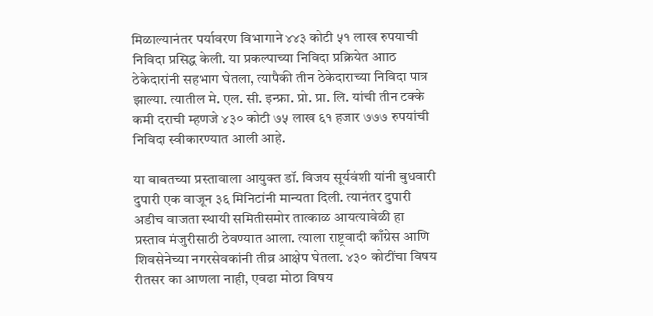मिळाल्यानंतर पर्यावरण विभागाने ४४३ कोटी ५१ लाख रुपयाची निविदा प्रसिद्ध केली. या प्रकल्पाच्या निविदा प्रक्रियेत आाठ ठेकेदारांनी सहभाग घेतला, त्यापैकी तीन ठेकेदाराच्या निविदा पात्र झाल्या. त्यातील मे. एल. सी. इन्फ्रा. प्रो. प्रा. लि. यांची तीन टक्के कमी दराची म्हणजे ४३० कोटी ७५ लाख ६१ हजार ७७७ रुपयांची निविदा स्वीकारण्यात आली आहे.

या बाबतच्या प्रस्तावाला आयुक्त डॉ. विजय सूर्यवंशी यांनी बुधवारी दुपारी एक वाजून ३६ मिनिटांनी मान्यता दिली. त्यानंतर दुपारी अडीच वाजता स्थायी समितीसमोर तात्काळ आयत्यावेळी हा प्रस्ताव मंजुरीसाठी ठेवण्यात आला. त्याला राष्ट्रवादी काँग्रेस आणि शिवसेनेच्या नगरसेवकांनी तीव्र आक्षेप घेतला. ४३० कोटींचा विषय रीतसर का आणला नाही, एवढा मोठा विषय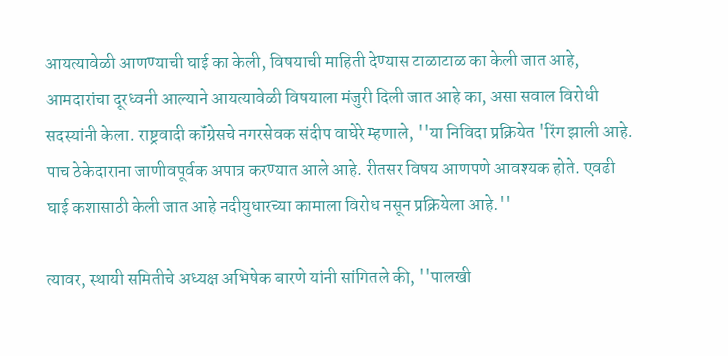आयत्यावेळी आणण्याची घाई का केली, विषयाची माहिती देण्यास टाळाटाळ का केली जात आहे, आमदारांचा दूरध्वनी आल्याने आयत्यावेळी विषयाला मंजुरी दिली जात आहे का, असा सवाल विरोधी सदस्यांनी केला. राष्ट्रवादी कॉंग्रेसचे नगरसेवक संदीप वाघेरे म्हणाले, ''या निविदा प्रक्रियेत 'रिंग झाली आहे. पाच ठेकेदाराना जाणीवपूर्वक अपात्र करण्यात आले आहे. रीतसर विषय आणपणे आवश्यक होते. एवढी घाई कशासाठी केली जात आहे नदीयुधारच्या कामाला विरोध नसून प्रक्रियेला आहे.''

त्यावर, स्थायी समितीचे अध्यक्ष अभिषेक बारणे यांनी सांगितले की, ''पालखी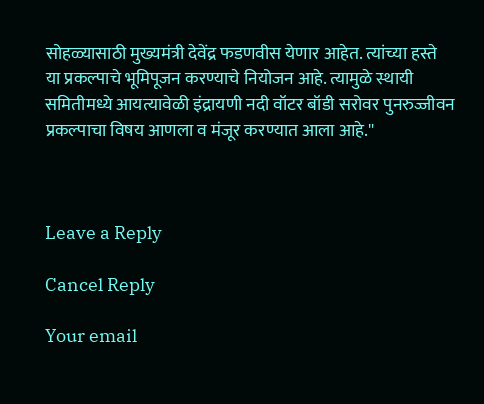सोहळ्यासाठी मुख्यमंत्री देवेंद्र फडणवीस येणार आहेत. त्यांच्या हस्ते या प्रकल्पाचे भूमिपूजन करण्याचे नियोजन आहे. त्यामुळे स्थायी समितीमध्ये आयत्यावेळी इंद्रायणी नदी वॉटर बॉडी सरोवर पुनरुज्जीवन प्रकल्पाचा विषय आणला व मंजूर करण्यात आला आहे.''



Leave a Reply

Cancel Reply

Your email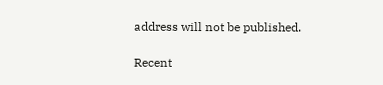address will not be published.

Recent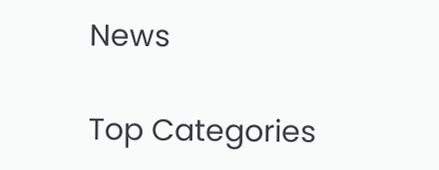News

Top Categories